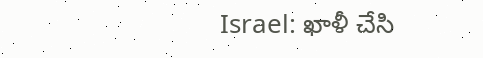Israel: ఖాళీ చేసి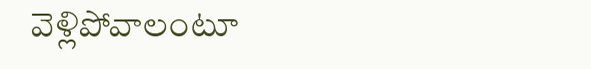వెళ్లిపోవాలంటూ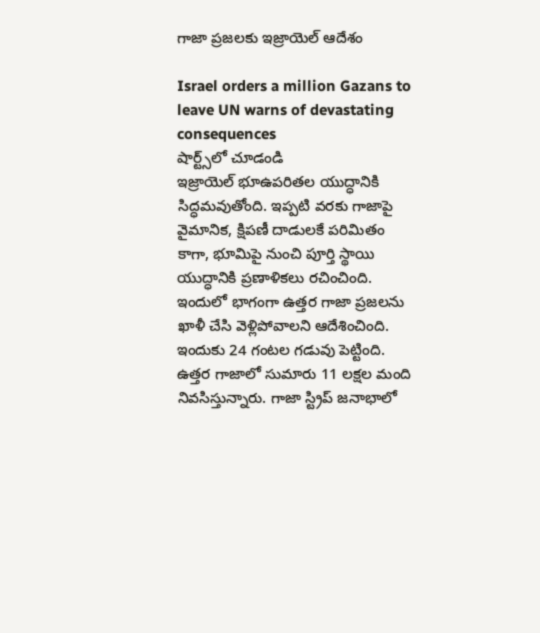గాజా ప్రజలకు ఇజ్రాయెల్ ఆదేశం

Israel orders a million Gazans to leave UN warns of devastating consequences
షార్ట్స్‌లో చూడండి
ఇజ్రాయెల్ భూఉపరితల యుద్ధానికి సిద్ధమవుతోంది. ఇప్పటి వరకు గాజాపై వైమానిక, క్షిపణీ దాడులకే పరిమితం కాగా, భూమిపై నుంచి పూర్తి స్థాయి యుద్ధానికి ప్రణాళికలు రచించింది. ఇందులో భాగంగా ఉత్తర గాజా ప్రజలను ఖాళీ చేసి వెళ్లిపోవాలని ఆదేశించింది. ఇందుకు 24 గంటల గడువు పెట్టింది. ఉత్తర గాజాలో సుమారు 11 లక్షల మంది నివసిస్తున్నారు. గాజా స్ట్రిప్ జనాభాలో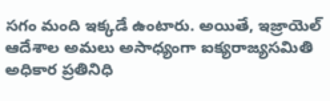సగం మంది ఇక్కడే ఉంటారు. అయితే, ఇజ్రాయెల్ ఆదేశాల అమలు అసాధ్యంగా ఐక్యరాజ్యసమితి అధికార ప్రతినిధి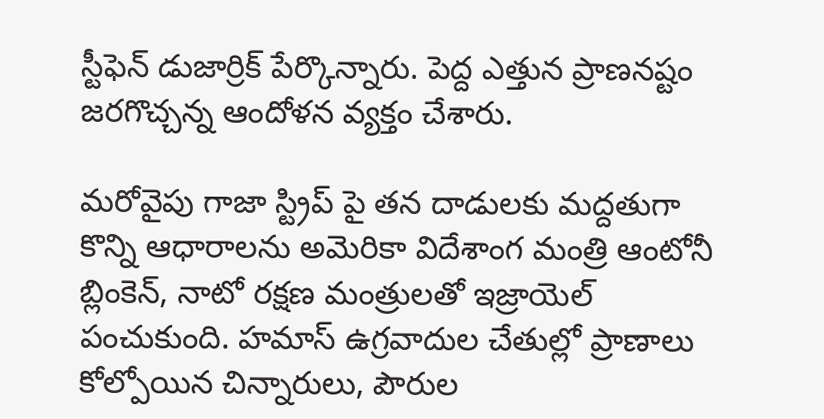స్టీఫెన్ డుజార్రిక్ పేర్కొన్నారు. పెద్ద ఎత్తున ప్రాణనష్టం జరగొచ్చన్న ఆందోళన వ్యక్తం చేశారు.

మరోవైపు గాజా స్ట్రిప్ పై తన దాడులకు మద్దతుగా కొన్ని ఆధారాలను అమెరికా విదేశాంగ మంత్రి ఆంటోనీ బ్లింకెన్, నాటో రక్షణ మంత్రులతో ఇజ్రాయెల్ పంచుకుంది. హమాస్ ఉగ్రవాదుల చేతుల్లో ప్రాణాలు కోల్పోయిన చిన్నారులు, పౌరుల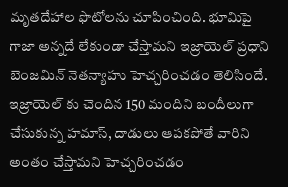మృతదేహాల ఫొటోలను చూపించింది. భూమిపై గాజా అన్నదే లేకుండా చేస్తామని ఇజ్రాయెల్ ప్రధాని బెంజమిన్ నెతన్యాహు హెచ్చరించడం తెలిసిందే. ఇజ్రాయెల్ కు చెందిన 150 మందిని బందీలుగా చేసుకున్న హమాస్, దాడులు ఆపకపోతే వారిని అంతం చేస్తామని హెచ్చరించడం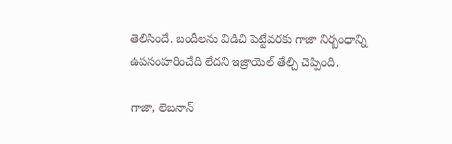తెలిసిందే. బందీలను విడిచి పెట్టేవరకు గాజా నిర్బంధాన్ని ఉపసంహరించేది లేదని ఇజ్రాయెల్ తేల్చి చెప్పింది.

గాజా, లెబనాన్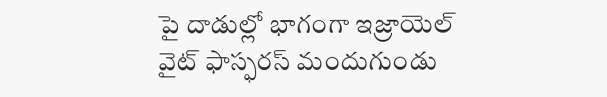పై దాడుల్లో భాగంగా ఇజ్రాయెల్ వైట్ ఫాస్ఫరస్ మందుగుండు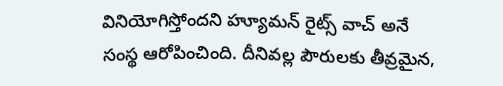వినియోగిస్తోందని హ్యూమన్ రైట్స్ వాచ్ అనే సంస్థ ఆరోపించింది. దీనివల్ల పౌరులకు తీవ్రమైన,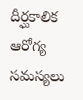దీర్ఘకాలిక ఆరోగ్య సమస్యలు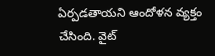ఏర్పడతాయని ఆందోళన వ్యక్తం చేసింది. వైట్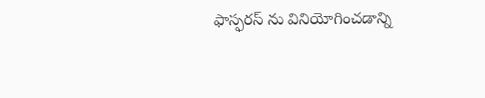ఫాస్ఫరస్ ను వినియోగించడాన్ని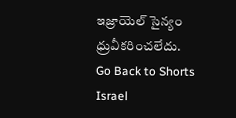ఇజ్రాయెల్ సైన్యం ధ్రువీకరించలేదు.
Go Back to Shorts
Israel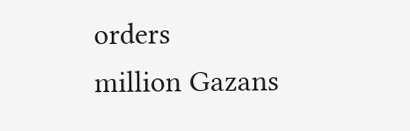orders
million Gazans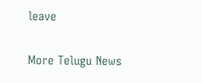leave

More Telugu News